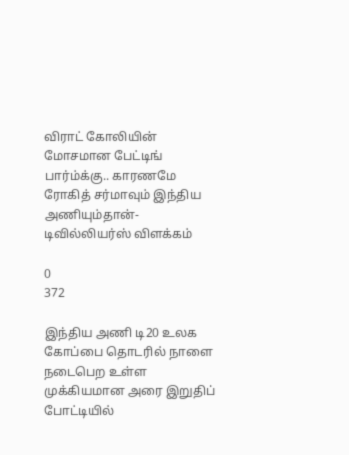விராட் கோலியின் மோசமான பேட்டிங் பார்ம்க்கு.. காரணமே ரோகித் சர்மாவும் இந்திய அணியும்தான்- டிவில்லியர்ஸ் விளக்கம்

0
372

இந்திய அணி டி20 உலக கோப்பை தொடரில் நாளை நடைபெற உள்ள முக்கியமான அரை இறுதிப் போட்டியில்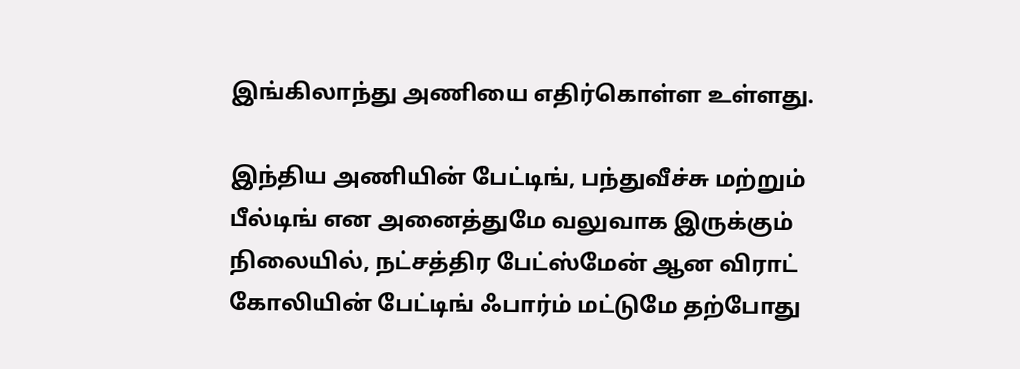இங்கிலாந்து அணியை எதிர்கொள்ள உள்ளது.

இந்திய அணியின் பேட்டிங், பந்துவீச்சு மற்றும் பீல்டிங் என அனைத்துமே வலுவாக இருக்கும் நிலையில், நட்சத்திர பேட்ஸ்மேன் ஆன விராட் கோலியின் பேட்டிங் ஃபார்ம் மட்டுமே தற்போது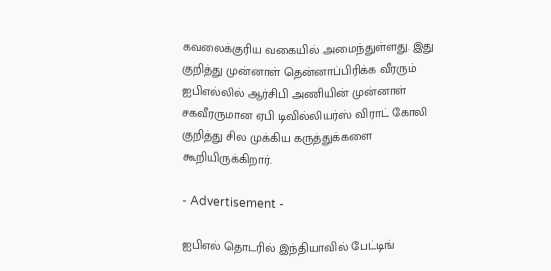கவலைக்குரிய வகையில் அமைந்துள்ளது. இது குறித்து முன்னாள் தென்னாப்பிரிக்க வீரரும் ஐபிஎல்லில் ஆர்சிபி அணியின் முன்னாள் சகவீரருமான ஏபி டிவில்லியர்ஸ் விராட் கோலி குறித்து சில முக்கிய கருத்துக்களை கூறியிருக்கிறார்.

- Advertisement -

ஐபிஎல் தொடரில் இந்தியாவில் பேட்டிங்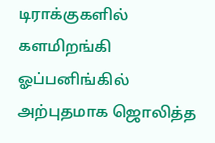டிராக்குகளில் களமிறங்கி ஓப்பனிங்கில் அற்புதமாக ஜொலித்த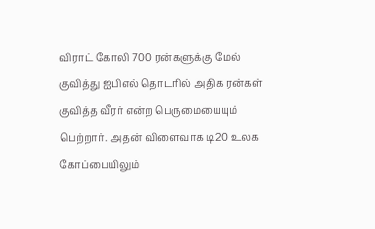விராட் கோலி 700 ரன்களுக்கு மேல் குவித்து ஐபிஎல் தொடரில் அதிக ரன்கள் குவித்த வீரர் என்ற பெருமையையும் பெற்றார். அதன் விளைவாக டி20 உலக கோப்பையிலும்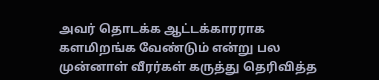அவர் தொடக்க ஆட்டக்காரராக களமிறங்க வேண்டும் என்று பல முன்னாள் வீரர்கள் கருத்து தெரிவித்த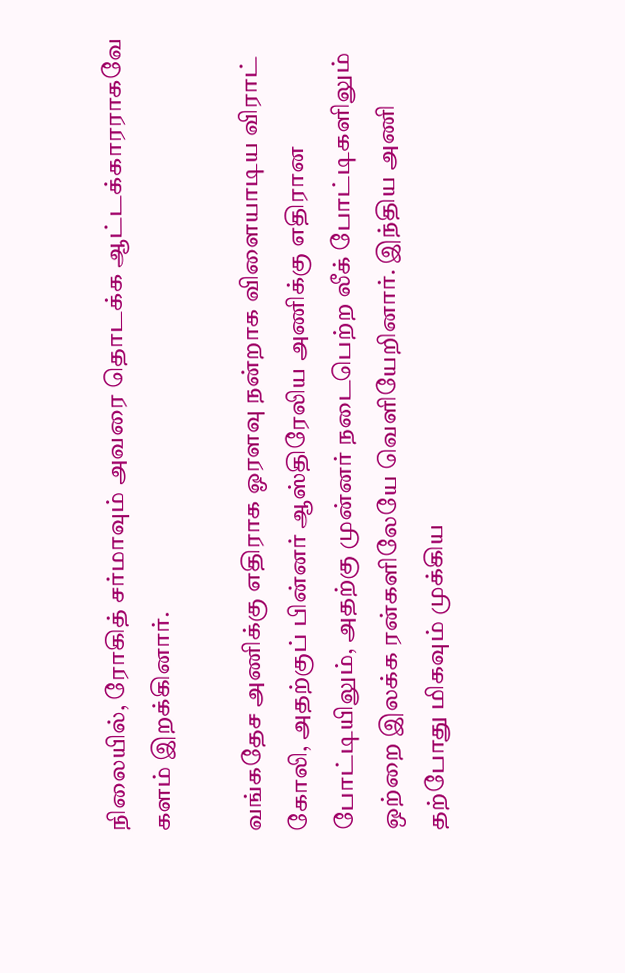நிலையில், ரோகித் சர்மாவும் அவரை தொடக்க ஆட்டக்காரராகவே களம் இறக்கினார்.

வங்கதேச அணிக்கு எதிராக ஓரளவு நன்றாக விளையாடிய விராட் கோலி, அதற்குப் பின்னர் ஆஸ்திரேலிய அணிக்கு எதிரான போட்டியிலும், அதற்கு முன்னர் நடைபெற்ற லீக் போட்டிகளிலும் ஒற்றை இலக்க ரன்களிலேயே வெளியேறினார். இந்திய அணி தற்போது மிகவும் முக்கிய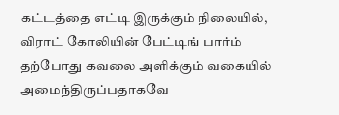கட்டத்தை எட்டி இருக்கும் நிலையில், விராட் கோலியின் பேட்டிங் பார்ம் தற்போது கவலை அளிக்கும் வகையில் அமைந்திருப்பதாகவே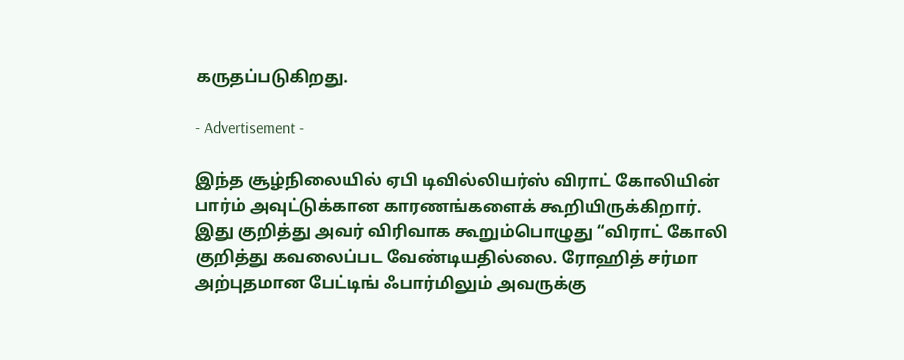கருதப்படுகிறது.

- Advertisement -

இந்த சூழ்நிலையில் ஏபி டிவில்லியர்ஸ் விராட் கோலியின் பார்ம் அவுட்டுக்கான காரணங்களைக் கூறியிருக்கிறார். இது குறித்து அவர் விரிவாக கூறும்பொழுது “விராட் கோலி குறித்து கவலைப்பட வேண்டியதில்லை. ரோஹித் சர்மா அற்புதமான பேட்டிங் ஃபார்மிலும் அவருக்கு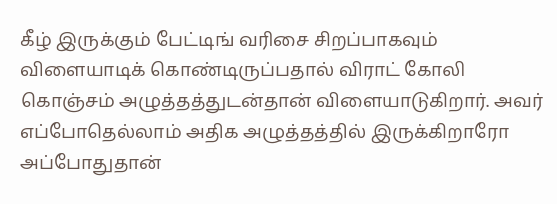கீழ் இருக்கும் பேட்டிங் வரிசை சிறப்பாகவும் விளையாடிக் கொண்டிருப்பதால் விராட் கோலி கொஞ்சம் அழுத்தத்துடன்தான் விளையாடுகிறார். அவர் எப்போதெல்லாம் அதிக அழுத்தத்தில் இருக்கிறாரோ அப்போதுதான்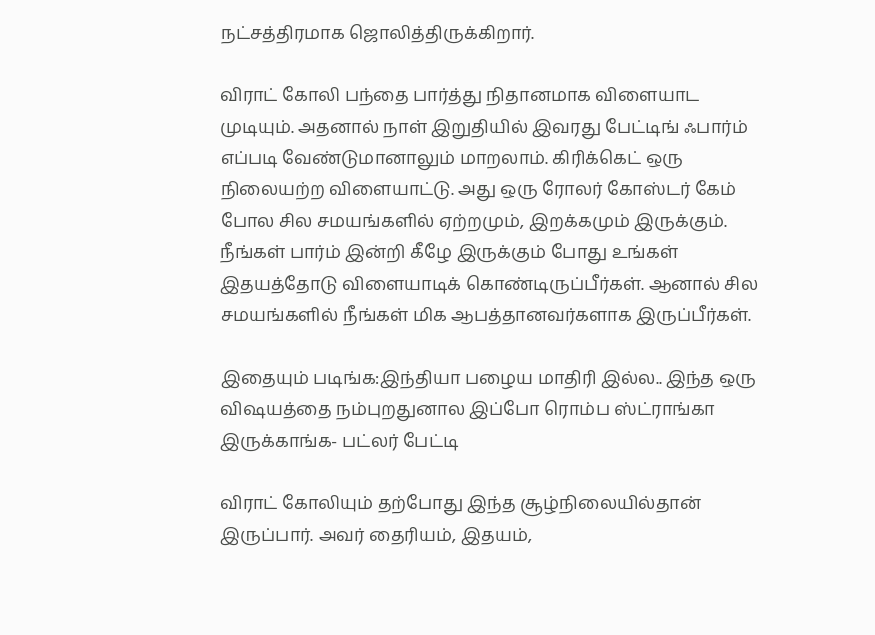நட்சத்திரமாக ஜொலித்திருக்கிறார்.

விராட் கோலி பந்தை பார்த்து நிதானமாக விளையாட முடியும். அதனால் நாள் இறுதியில் இவரது பேட்டிங் ஃபார்ம் எப்படி வேண்டுமானாலும் மாறலாம். கிரிக்கெட் ஒரு நிலையற்ற விளையாட்டு. அது ஒரு ரோலர் கோஸ்டர் கேம் போல சில சமயங்களில் ஏற்றமும், இறக்கமும் இருக்கும். நீங்கள் பார்ம் இன்றி கீழே இருக்கும் போது உங்கள் இதயத்தோடு விளையாடிக் கொண்டிருப்பீர்கள். ஆனால் சில சமயங்களில் நீங்கள் மிக ஆபத்தானவர்களாக இருப்பீர்கள்.

இதையும் படிங்க:இந்தியா பழைய மாதிரி இல்ல.. இந்த ஒரு விஷயத்தை நம்புறதுனால இப்போ ரொம்ப ஸ்ட்ராங்கா இருக்காங்க- பட்லர் பேட்டி

விராட் கோலியும் தற்போது இந்த சூழ்நிலையில்தான் இருப்பார். அவர் தைரியம், இதயம்,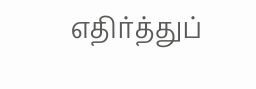எதிர்த்துப்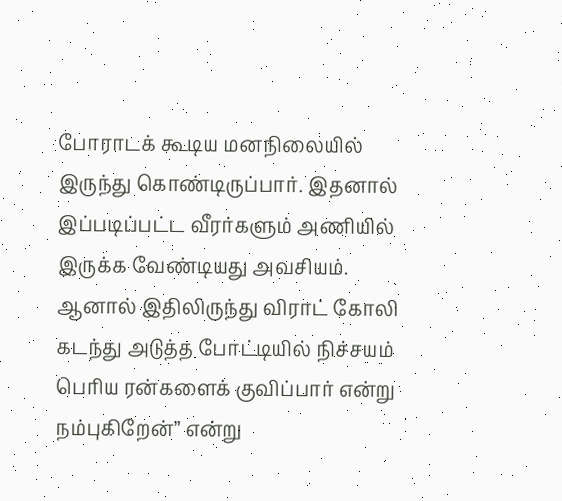போராடக் கூடிய மனநிலையில் இருந்து கொண்டிருப்பார். இதனால் இப்படிப்பட்ட வீரர்களும் அணியில் இருக்க வேண்டியது அவசியம். ஆனால் இதிலிருந்து விராட் கோலி கடந்து அடுத்த போட்டியில் நிச்சயம் பெரிய ரன்களைக் குவிப்பார் என்று நம்புகிறேன்” என்று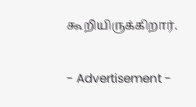கூறியிருக்கிறார்.

- Advertisement -